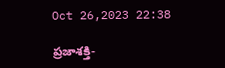Oct 26,2023 22:38

ప్రజాశక్తి-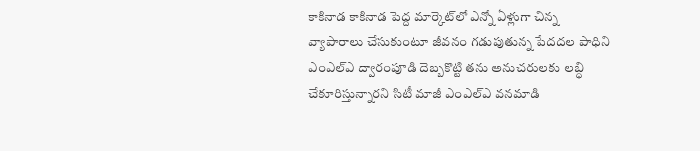కాకినాడ కాకినాడ పెద్ద మార్కెట్‌లో ఎన్నో ఏళ్లుగా చిన్న వ్యాపారాలు చేసుకుంటూ జీవనం గడుపుతున్న పేదదల పాధిని ఎంఎల్‌ఎ ద్వారంపూడి దెబ్బకొట్టి తను అనుచరులకు లబ్ధి చేకూరిస్తున్నారని సిటీ మాజీ ఎంఎల్‌ఎ వనమాడి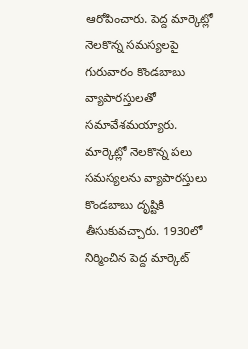ఆరోపించారు. పెద్ద మార్కెట్లో నెలకొన్న సమస్యలపై గురువారం కొండబాబు వ్యాపారస్తులతో సమావేశమయ్యారు. మార్కెట్లో నెలకొన్న పలు సమస్యలను వ్యాపారస్తులు కొండబాబు దృష్టికి తీసుకువచ్చారు. 1930లో నిర్మించిన పెద్ద మార్కెట్‌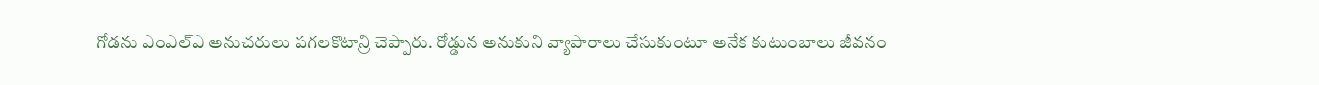గోడను ఎంఎల్‌ఎ అనుచరులు పగలకొటాన్రి చెప్పారు. రోడ్డున అనుకుని వ్యాపారాలు చేసుకుంటూ అనేక కుటుంబాలు జీవనం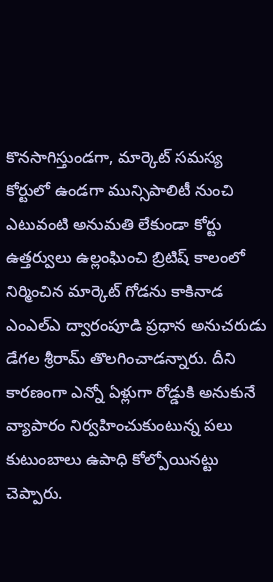కొనసాగిస్తుండగా, మార్కెట్‌ సమస్య కోర్టులో ఉండగా మున్సిపాలిటీ నుంచి ఎటువంటి అనుమతి లేకుండా కోర్టు ఉత్తర్వులు ఉల్లంఘించి బ్రిటిష్‌ కాలంలో నిర్మించిన మార్కెట్‌ గోడను కాకినాడ ఎంఎల్‌ఎ ద్వారంపూడి ప్రధాన అనుచరుడు డేగల శ్రీరామ్‌ తొలగించాడన్నారు. దీని కారణంగా ఎన్నో ఏళ్లుగా రోడ్డుకి అనుకునే వ్యాపారం నిర్వహించుకుంటున్న పలు కుటుంబాలు ఉపాధి కోల్పోయినట్టు చెప్పారు.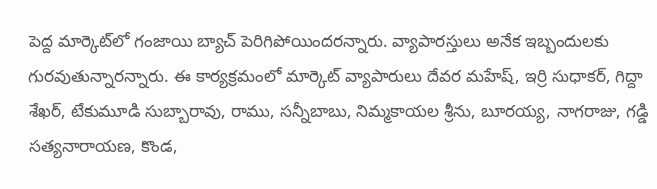పెద్ద మార్కెట్‌లో గంజాయి బ్యాచ్‌ పెరిగిపోయిందరన్నారు. వ్యాపారస్తులు అనేక ఇబ్బందులకు గురవుతున్నారన్నారు. ఈ కార్యక్రమంలో మార్కెట్‌ వ్యాపారులు దేవర మహేష్‌, ఇర్రి సుధాకర్‌, గిద్దా శేఖర్‌, టేకుమూడి సుబ్బారావు, రాము, సన్నీబాబు, నిమ్మకాయల శ్రీను, బూరయ్య, నాగరాజు, గడ్డి సత్యనారాయణ, కొండ,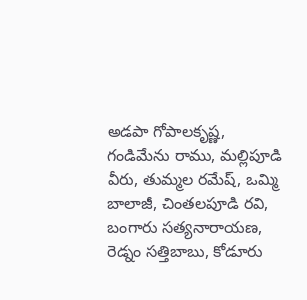అడపా గోపాలకృష్ణ, గండిమేను రాము, మల్లిపూడి వీరు, తుమ్మల రమేష్‌, ఒమ్మి బాలాజీ, చింతలపూడి రవి, బంగారు సత్యనారాయణ, రెడ్నం సత్తిబాబు, కోడూరు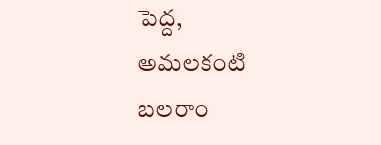పెద్ద, అమలకంటి బలరాం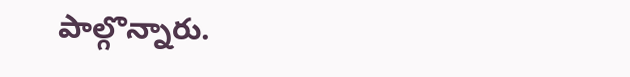పాల్గొన్నారు.